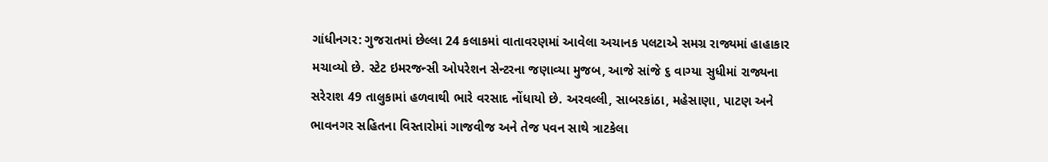ગાંધીનગર: ગુજરાતમાં છેલ્લા 24 કલાકમાં વાતાવરણમાં આવેલા અચાનક પલટાએ સમગ્ર રાજ્યમાં હાહાકાર મચાવ્યો છે. સ્ટેટ ઇમરજન્સી ઓપરેશન સેન્ટરના જણાવ્યા મુજબ, આજે સાંજે ૬ વાગ્યા સુધીમાં રાજ્યના સરેરાશ 49 તાલુકામાં હળવાથી ભારે વરસાદ નોંધાયો છે. અરવલ્લી, સાબરકાંઠા, મહેસાણા, પાટણ અને ભાવનગર સહિતના વિસ્તારોમાં ગાજવીજ અને તેજ પવન સાથે ત્રાટકેલા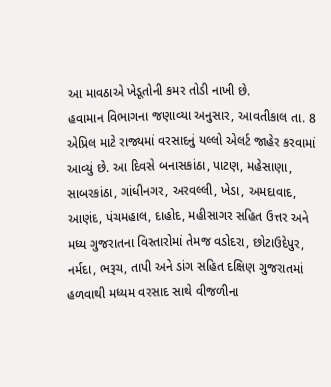આ માવઠાએ ખેડૂતોની કમર તોડી નાખી છે.
હવામાન વિભાગના જણાવ્યા અનુસાર, આવતીકાલ તા. 8 એપ્રિલ માટે રાજ્યમાં વરસાદનું યલ્લો એલર્ટ જાહેર કરવામાં આવ્યું છે. આ દિવસે બનાસકાંઠા, પાટણ, મહેસાણા, સાબરકાંઠા, ગાંધીનગર, અરવલ્લી, ખેડા, અમદાવાદ, આણંદ, પંચમહાલ, દાહોદ, મહીસાગર સહિત ઉત્તર અને મધ્ય ગુજરાતના વિસ્તારોમાં તેમજ વડોદરા, છોટાઉદેપુર, નર્મદા, ભરૂચ, તાપી અને ડાંગ સહિત દક્ષિણ ગુજરાતમાં હળવાથી મધ્યમ વરસાદ સાથે વીજળીના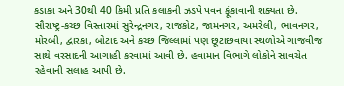કડાકા અને 30થી 40 કિમી પ્રતિ કલાકની ઝડપે પવન ફૂંકાવાની શક્યતા છે. સૌરાષ્ટ્ર-કચ્છ વિસ્તારમાં સુરેન્દ્રનગર, રાજકોટ, જામનગર, અમરેલી, ભાવનગર, મોરબી, દ્વારકા, બોટાદ અને કચ્છ જિલ્લામાં પણ છૂટાછવાયા સ્થળોએ ગાજવીજ સાથે વરસાદની આગાહી કરવામાં આવી છે. હવામાન વિભાગે લોકોને સાવચેત રહેવાની સલાહ આપી છે.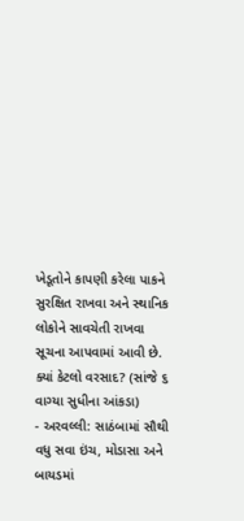ખેડૂતોને કાપણી કરેલા પાકને સુરક્ષિત રાખવા અને સ્થાનિક લોકોને સાવચેતી રાખવા સૂચના આપવામાં આવી છે.
ક્યાં કેટલો વરસાદ? (સાંજે ૬ વાગ્યા સુધીના આંકડા)
- અરવલ્લી: સાઠંબામાં સૌથી વધુ સવા ઇંચ, મોડાસા અને બાયડમાં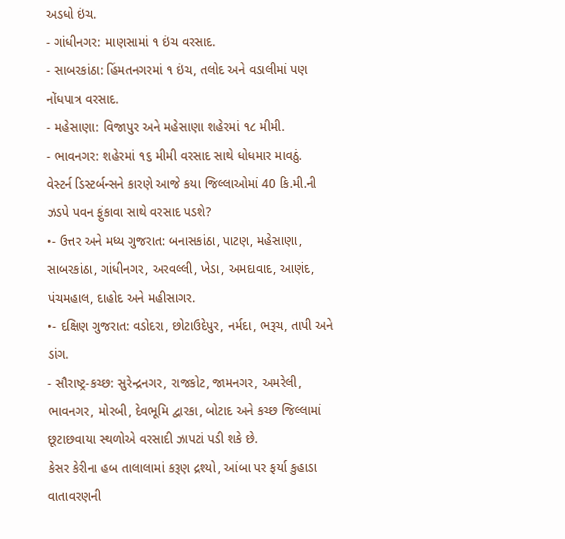અડધો ઇંચ.
- ગાંધીનગર: માણસામાં ૧ ઇંચ વરસાદ.
- સાબરકાંઠા: હિંમતનગરમાં ૧ ઇંચ, તલોદ અને વડાલીમાં પણ નોંધપાત્ર વરસાદ.
- મહેસાણા: વિજાપુર અને મહેસાણા શહેરમાં ૧૮ મીમી.
- ભાવનગર: શહેરમાં ૧૬ મીમી વરસાદ સાથે ધોધમાર માવઠું.
વેસ્ટર્ન ડિસ્ટર્બન્સને કારણે આજે કયા જિલ્લાઓમાં 40 કિ.મી.ની ઝડપે પવન ફુંકાવા સાથે વરસાદ પડશે?
•- ઉત્તર અને મધ્ય ગુજરાત: બનાસકાંઠા, પાટણ, મહેસાણા, સાબરકાંઠા, ગાંધીનગર, અરવલ્લી, ખેડા, અમદાવાદ, આણંદ, પંચમહાલ, દાહોદ અને મહીસાગર.
•- દક્ષિણ ગુજરાત: વડોદરા, છોટાઉદેપુર, નર્મદા, ભરૂચ, તાપી અને ડાંગ.
- સૌરાષ્ટ્ર-કચ્છ: સુરેન્દ્રનગર, રાજકોટ, જામનગર, અમરેલી, ભાવનગર, મોરબી, દેવભૂમિ દ્વારકા, બોટાદ અને કચ્છ જિલ્લામાં છૂટાછવાયા સ્થળોએ વરસાદી ઝાપટાં પડી શકે છે.
કેસર કેરીના હબ તાલાલામાં કરૂણ દ્રશ્યો, આંબા પર ફર્યા કુહાડા
વાતાવરણની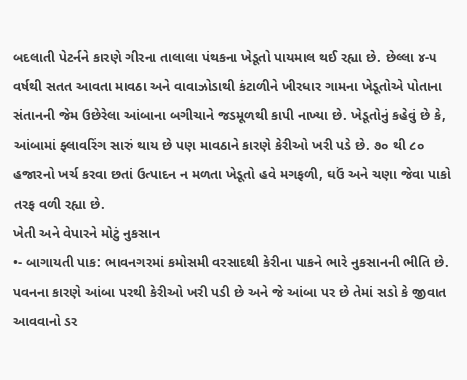બદલાતી પેટર્નને કારણે ગીરના તાલાલા પંથકના ખેડૂતો પાયમાલ થઈ રહ્યા છે. છેલ્લા ૪-૫ વર્ષથી સતત આવતા માવઠા અને વાવાઝોડાથી કંટાળીને ખીરધાર ગામના ખેડૂતોએ પોતાના સંતાનની જેમ ઉછેરેલા આંબાના બગીચાને જડમૂળથી કાપી નાખ્યા છે. ખેડૂતોનું કહેવું છે કે, આંબામાં ફ્લાવરિંગ સારું થાય છે પણ માવઠાને કારણે કેરીઓ ખરી પડે છે. ૭૦ થી ૮૦ હજારનો ખર્ચ કરવા છતાં ઉત્પાદન ન મળતા ખેડૂતો હવે મગફળી, ઘઉં અને ચણા જેવા પાકો તરફ વળી રહ્યા છે.
ખેતી અને વેપારને મોટું નુકસાન
•- બાગાયતી પાક: ભાવનગરમાં કમોસમી વરસાદથી કેરીના પાકને ભારે નુકસાનની ભીતિ છે. પવનના કારણે આંબા પરથી કેરીઓ ખરી પડી છે અને જે આંબા પર છે તેમાં સડો કે જીવાત આવવાનો ડર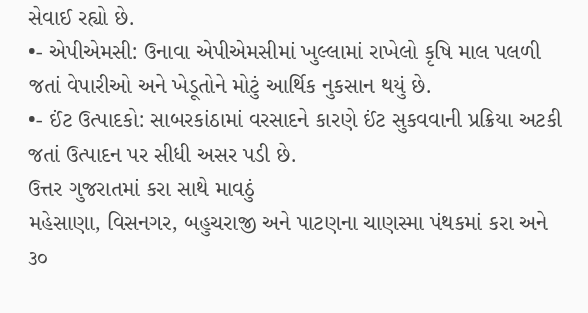સેવાઈ રહ્યો છે.
•- એપીએમસી: ઉનાવા એપીએમસીમાં ખુલ્લામાં રાખેલો કૃષિ માલ પલળી જતાં વેપારીઓ અને ખેડૂતોને મોટું આર્થિક નુકસાન થયું છે.
•- ઈંટ ઉત્પાદકો: સાબરકાંઠામાં વરસાદને કારણે ઈંટ સુકવવાની પ્રક્રિયા અટકી જતાં ઉત્પાદન પર સીધી અસર પડી છે.
ઉત્તર ગુજરાતમાં કરા સાથે માવઠું
મહેસાણા, વિસનગર, બહુચરાજી અને પાટણના ચાણસ્મા પંથકમાં કરા અને ૩૦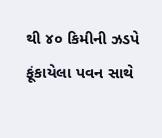થી ૪૦ કિમીની ઝડપે ફૂંકાયેલા પવન સાથે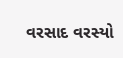વરસાદ વરસ્યો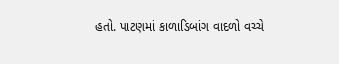હતો. પાટણમાં કાળાડિબાંગ વાદળો વચ્ચે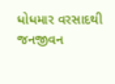ધોધમાર વરસાદથી જનજીવન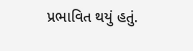પ્રભાવિત થયું હતું.